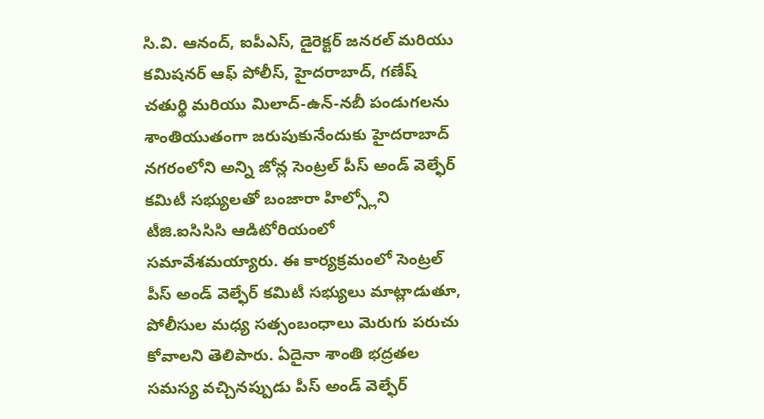సి.వి. ఆనంద్, ఐపీఎస్, డైరెక్టర్ జనరల్ మరియు కమిషనర్ ఆఫ్ పోలీస్, హైదరాబాద్, గణేష్ చతుర్థి మరియు మిలాద్-ఉన్-నబీ పండుగలను శాంతియుతంగా జరుపుకునేందుకు హైదరాబాద్ నగరంలోని అన్ని జోన్ల సెంట్రల్ పీస్ అండ్ వెల్ఫేర్ కమిటీ సభ్యులతో బంజారా హిల్స్లోని టీజి.ఐసిసిసి ఆడిటోరియంలో సమావేశమయ్యారు. ఈ కార్యక్రమంలో సెంట్రల్ పీస్ అండ్ వెల్ఫేర్ కమిటీ సభ్యులు మాట్లాడుతూ, పోలీసుల మధ్య సత్సంబంధాలు మెరుగు పరుచు కోవాలని తెలిపారు. ఏదైనా శాంతి భద్రతల సమస్య వచ్చినప్పుడు పీస్ అండ్ వెల్ఫేర్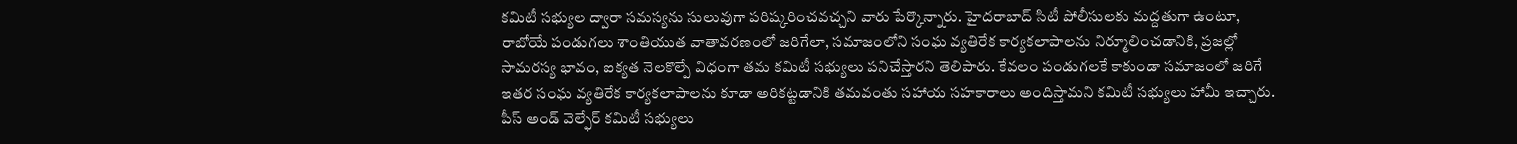కమిటీ సభ్యుల ద్వారా సమస్యను సులువుగా పరిష్కరించవచ్చని వారు పేర్కొన్నారు. హైదరాబాద్ సిటీ పోలీసులకు మద్దతుగా ఉంటూ, రాబోయే పండుగలు శాంతియుత వాతావరణంలో జరిగేలా, సమాజంలోని సంఘ వ్యతిరేక కార్యకలాపాలను నిర్మూలించడానికి, ప్రజల్లో సామరస్య భావం, ఐక్యత నెలకొల్పే విధంగా తమ కమిటీ సభ్యులు పనిచేస్తారని తెలిపారు. కేవలం పండుగలకే కాకుండా సమాజంలో జరిగే ఇతర సంఘ వ్యతిరేక కార్యకలాపాలను కూడా అరికట్టడానికి తమవంతు సహాయ సహకారాలు అందిస్తామని కమిటీ సభ్యులు హామీ ఇచ్చారు. పీస్ అండ్ వెల్ఫేర్ కమిటీ సభ్యులు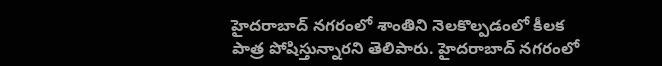హైదరాబాద్ నగరంలో శాంతిని నెలకొల్పడంలో కీలక పాత్ర పోషిస్తున్నారని తెలిపారు. హైదరాబాద్ నగరంలో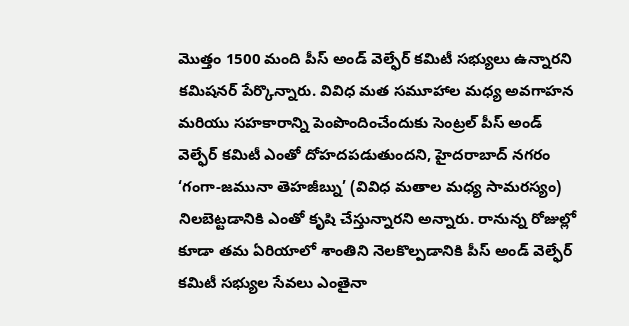మొత్తం 1500 మంది పీస్ అండ్ వెల్ఫేర్ కమిటీ సభ్యులు ఉన్నారని కమిషనర్ పేర్కొన్నారు. వివిధ మత సమూహాల మధ్య అవగాహన మరియు సహకారాన్ని పెంపొందించేందుకు సెంట్రల్ పీస్ అండ్ వెల్ఫేర్ కమిటీ ఎంతో దోహదపడుతుందని, హైదరాబాద్ నగరం ‘గంగా-జమునా తెహజీబ్ను’ (వివిధ మతాల మధ్య సామరస్యం) నిలబెట్టడానికి ఎంతో కృషి చేస్తున్నారని అన్నారు. రానున్న రోజుల్లో కూడా తమ ఏరియాలో శాంతిని నెలకొల్పడానికి పీస్ అండ్ వెల్ఫేర్ కమిటీ సభ్యుల సేవలు ఎంతైనా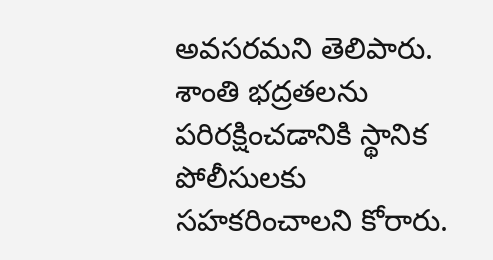అవసరమని తెలిపారు. శాంతి భద్రతలను పరిరక్షించడానికి స్థానిక పోలీసులకు సహకరించాలని కోరారు.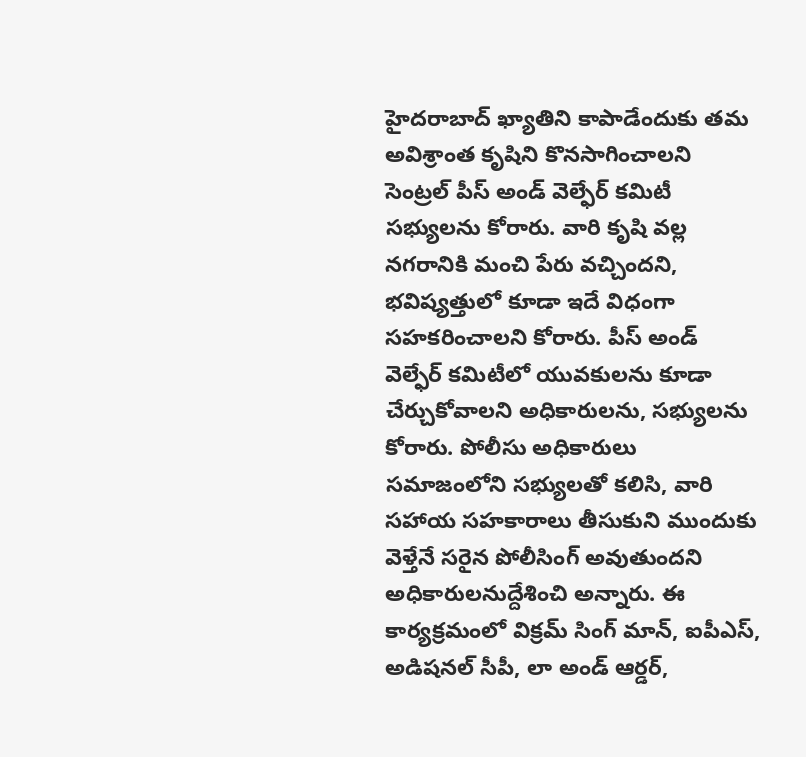హైదరాబాద్ ఖ్యాతిని కాపాడేందుకు తమ అవిశ్రాంత కృషిని కొనసాగించాలని సెంట్రల్ పీస్ అండ్ వెల్ఫేర్ కమిటీ సభ్యులను కోరారు. వారి కృషి వల్ల నగరానికి మంచి పేరు వచ్చిందని, భవిష్యత్తులో కూడా ఇదే విధంగా సహకరించాలని కోరారు. పీస్ అండ్ వెల్ఫేర్ కమిటీలో యువకులను కూడా చేర్చుకోవాలని అధికారులను, సభ్యులను కోరారు. పోలీసు అధికారులు సమాజంలోని సభ్యులతో కలిసి, వారి సహాయ సహకారాలు తీసుకుని ముందుకు వెళ్తేనే సరైన పోలీసింగ్ అవుతుందని అధికారులనుద్దేశించి అన్నారు. ఈ కార్యక్రమంలో విక్రమ్ సింగ్ మాన్, ఐపీఎస్, అడిషనల్ సీపీ, లా అండ్ ఆర్డర్,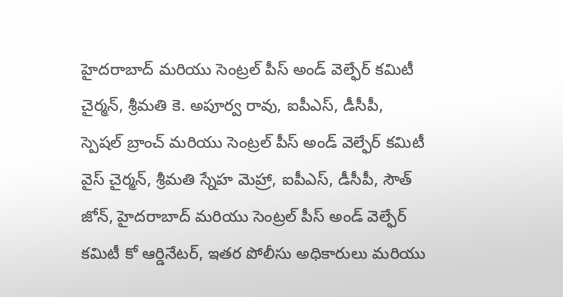హైదరాబాద్ మరియు సెంట్రల్ పీస్ అండ్ వెల్ఫేర్ కమిటీ చైర్మన్, శ్రీమతి కె. అపూర్వ రావు, ఐపీఎస్, డీసీపీ, స్పెషల్ బ్రాంచ్ మరియు సెంట్రల్ పీస్ అండ్ వెల్ఫేర్ కమిటీ వైస్ చైర్మన్, శ్రీమతి స్నేహ మెహ్రా, ఐపీఎస్, డీసీపీ, సౌత్ జోన్, హైదరాబాద్ మరియు సెంట్రల్ పీస్ అండ్ వెల్ఫేర్ కమిటీ కో ఆర్డినేటర్, ఇతర పోలీసు అధికారులు మరియు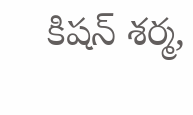కిషన్ శర్మ,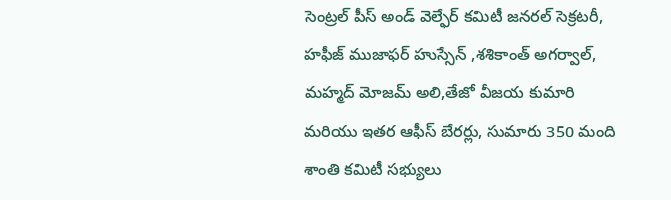సెంట్రల్ పీస్ అండ్ వెల్ఫేర్ కమిటీ జనరల్ సెక్రటరీ, హఫీజ్ ముజాఫర్ హుస్సేన్ ,శశికాంత్ అగర్వాల్, మహ్మద్ మోజమ్ అలి,తేజో వీజయ కుమారి మరియు ఇతర ఆఫీస్ బేరర్లు, సుమారు 350 మంది శాంతి కమిటీ సభ్యులు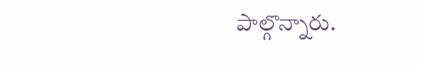పాల్గొన్నారు.